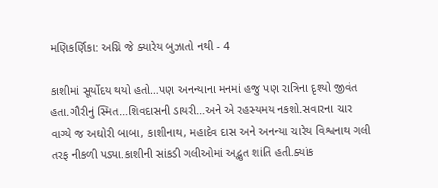મણિકર્ણિકા: અગ્નિ જે ક્યારેય બુઝાતો નથી - 4

કાશીમાં સૂર્યોદય થયો હતો…પણ અનન્યાના મનમાં હજુ પણ રાત્રિના દૃશ્યો જીવંત હતા.ગૌરીનું સ્મિત…શિવદાસની ડાયરી…અને એ રહસ્યમય નકશો.સવારના ચાર વાગ્યે જ અઘોરી બાબા, કાશીનાથ, મહાદેવ દાસ અને અનન્યા ચારેય વિશ્વનાથ ગલી તરફ નીકળી પડ્યા.કાશીની સાંકડી ગલીઓમાં અદ્ભુત શાંતિ હતી.ક્યાંક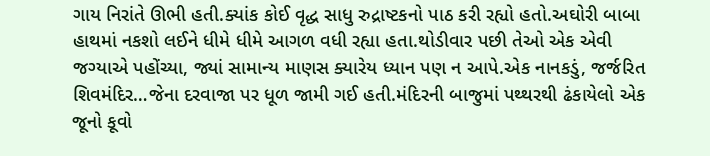ગાય નિરાંતે ઊભી હતી.ક્યાંક કોઈ વૃદ્ધ સાધુ રુદ્રાષ્ટકનો પાઠ કરી રહ્યો હતો.અઘોરી બાબા હાથમાં નકશો લઈને ધીમે ધીમે આગળ વધી રહ્યા હતા.થોડીવાર પછી તેઓ એક એવી જગ્યાએ પહોંચ્યા, જ્યાં સામાન્ય માણસ ક્યારેય ધ્યાન પણ ન આપે.એક નાનકડું, જર્જરિત શિવમંદિર…જેના દરવાજા પર ધૂળ જામી ગઈ હતી.મંદિરની બાજુમાં પથ્થરથી ઢંકાયેલો એક જૂનો કૂવો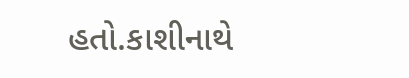હતો.કાશીનાથે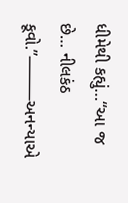ધીમેથી કહ્યું…“આ જ છે… નીલકંઠ કૂવો.”⸻અનન્યાએ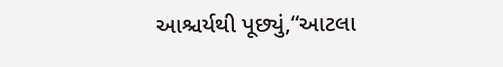આશ્ચર્યથી પૂછ્યું,“આટલા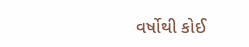વર્ષોથી કોઈ